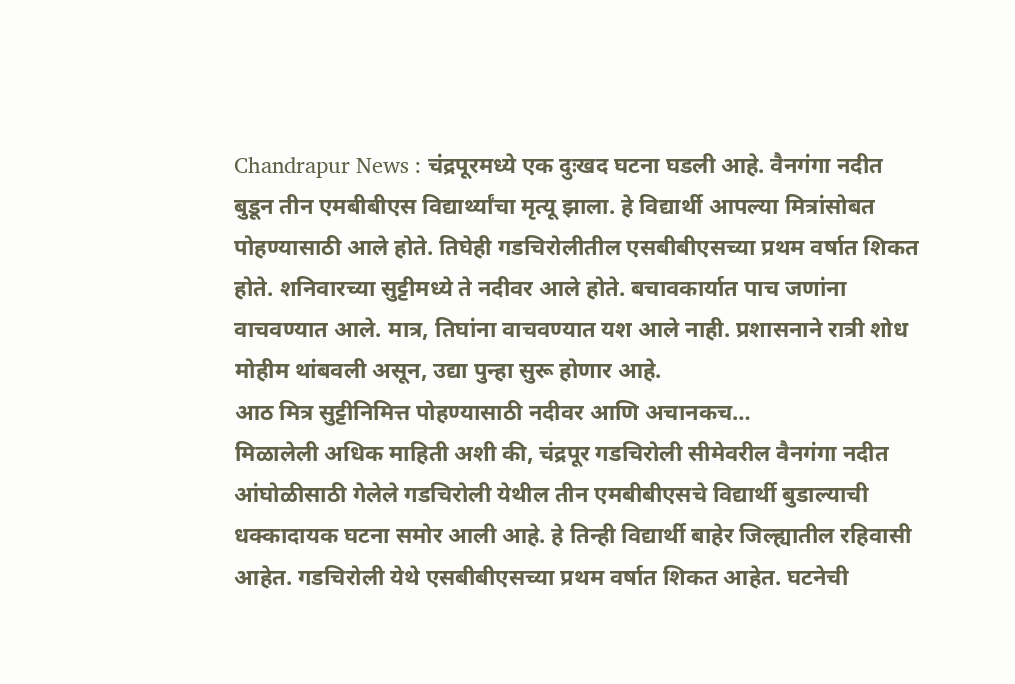Chandrapur News : चंद्रपूरमध्ये एक दुःखद घटना घडली आहे. वैनगंगा नदीत बुडून तीन एमबीबीएस विद्यार्थ्यांचा मृत्यू झाला. हे विद्यार्थी आपल्या मित्रांसोबत पोहण्यासाठी आले होते. तिघेही गडचिरोलीतील एसबीबीएसच्या प्रथम वर्षात शिकत होते. शनिवारच्या सुट्टीमध्ये ते नदीवर आले होते. बचावकार्यात पाच जणांना वाचवण्यात आले. मात्र, तिघांना वाचवण्यात यश आले नाही. प्रशासनाने रात्री शोध मोहीम थांबवली असून, उद्या पुन्हा सुरू होणार आहे.
आठ मित्र सुट्टीनिमित्त पोहण्यासाठी नदीवर आणि अचानकच…
मिळालेली अधिक माहिती अशी की, चंद्रपूर गडचिरोली सीमेवरील वैनगंगा नदीत आंघोळीसाठी गेलेले गडचिरोली येथील तीन एमबीबीएसचे विद्यार्थी बुडाल्याची धक्कादायक घटना समोर आली आहे. हे तिन्ही विद्यार्थी बाहेर जिल्ह्यातील रहिवासी आहेत. गडचिरोली येथे एसबीबीएसच्या प्रथम वर्षात शिकत आहेत. घटनेची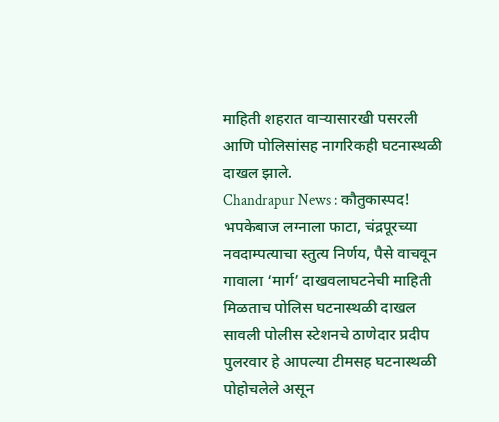माहिती शहरात वाऱ्यासारखी पसरली आणि पोलिसांसह नागरिकही घटनास्थळी दाखल झाले.
Chandrapur News : कौतुकास्पद! भपकेबाज लग्नाला फाटा, चंद्रपूरच्या नवदाम्पत्याचा स्तुत्य निर्णय, पैसे वाचवून गावाला ‘मार्ग’ दाखवलाघटनेची माहिती मिळताच पोलिस घटनास्थळी दाखल
सावली पोलीस स्टेशनचे ठाणेदार प्रदीप पुलरवार हे आपल्या टीमसह घटनास्थळी पोहोचलेले असून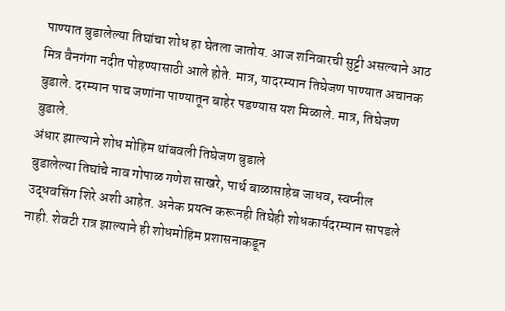पाण्यात बुडालेल्या तिघांचा शोध हा घेतला जातोय. आज शनिवारची सुट्टी असल्याने आठ मित्र वैनगंगा नदीत पोहण्यासाठी आले होते. मात्र, यादरम्यान तिघेजण पाण्यात अचानक बुडाले. दरम्यान पाच जणांना पाण्यातून बाहेर पडण्यास यश मिळाले. मात्र, तिघेजण बुडाले.
अंधार झाल्याने शोध मोहिम थांबवली तिघेजण बुडाले
बुडालेल्या तिघांचे नाव गोपाळ गणेश साखरे, पार्थ बाळासाहेब जाधव, स्वप्नील उद्धवसिंग शिरे अशी आहेत. अनेक प्रयत्न करूनही तिघेही शोधकार्यदरम्यान सापडले नाही. शेवटी रात्र झाल्याने ही शोधमोहिम प्रशासनाकडून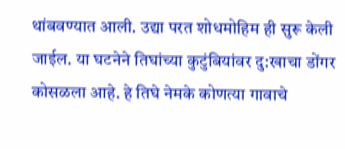थांबवण्यात आली. उद्या परत शोधमोहिम ही सुरू केली जाईल. या घटनेने तिघांच्या कुटुंबियांवर दु:खाचा डोंगर कोसळला आहे. हे तिघे नेमके कोणत्या गावाचे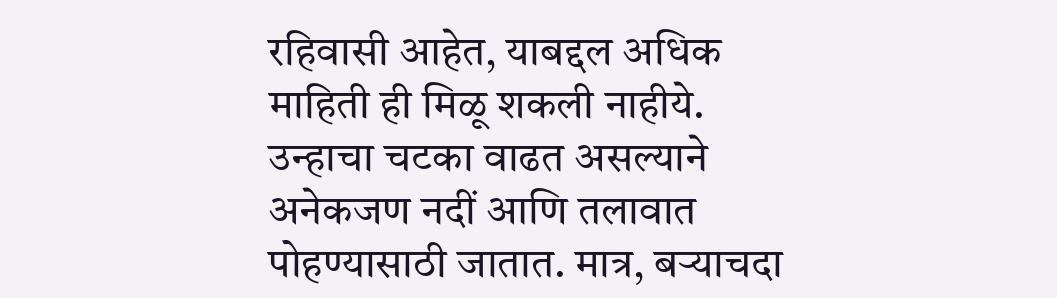रहिवासी आहेत, याबद्दल अधिक माहिती ही मिळू शकली नाहीये. उन्हाचा चटका वाढत असल्याने अनेकजण नदीं आणि तलावात पोहण्यासाठी जातात. मात्र, बऱ्याचदा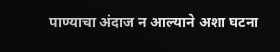पाण्याचा अंदाज न आल्याने अशा घटना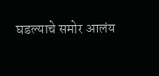घडल्याचे समोर आलंय